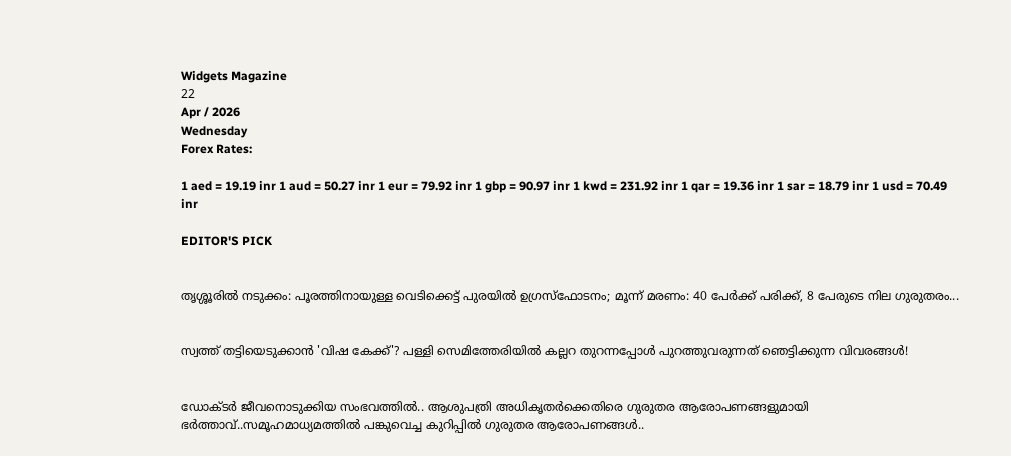Widgets Magazine
22
Apr / 2026
Wednesday
Forex Rates:

1 aed = 19.19 inr 1 aud = 50.27 inr 1 eur = 79.92 inr 1 gbp = 90.97 inr 1 kwd = 231.92 inr 1 qar = 19.36 inr 1 sar = 18.79 inr 1 usd = 70.49 inr

EDITOR'S PICK


തൃശ്ശൂരിൽ നടുക്കം: പൂരത്തിനായുള്ള വെടിക്കെട്ട് പുരയിൽ ഉഗ്രസ്ഫോടനം; മൂന്ന് മരണം: 40 പേർക്ക് പരിക്ക്, 8 പേരുടെ നില ഗുരുതരം...


സ്വത്ത് തട്ടിയെടുക്കാൻ 'വിഷ കേക്ക്'? പള്ളി സെമിത്തേരിയിൽ കല്ലറ തുറന്നപ്പോൾ പുറത്തുവരുന്നത് ഞെട്ടിക്കുന്ന വിവരങ്ങൾ!


ഡോക്ടര്‍ ജീവനൊടുക്കിയ സംഭവത്തില്‍.. ആശുപത്രി അധികൃതര്‍ക്കെതിരെ ഗുരുതര ആരോപണങ്ങളുമായി ഭര്‍ത്താവ്..സമൂഹമാധ്യമത്തില്‍ പങ്കുവെച്ച കുറിപ്പിൽ ഗുരുതര ആരോപണങ്ങൾ..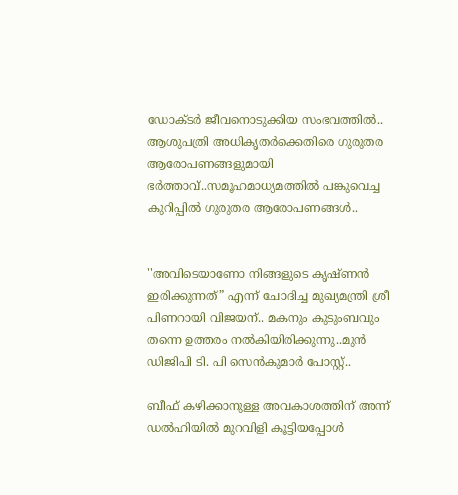ഡോക്ടര്‍ ജീവനൊടുക്കിയ സംഭവത്തില്‍.. ആശുപത്രി അധികൃതര്‍ക്കെതിരെ ഗുരുതര ആരോപണങ്ങളുമായി ഭര്‍ത്താവ്..സമൂഹമാധ്യമത്തില്‍ പങ്കുവെച്ച കുറിപ്പിൽ ഗുരുതര ആരോപണങ്ങൾ..


''അവിടെയാണോ നിങ്ങളുടെ കൃഷ്ണൻ ഇരിക്കുന്നത്” എന്ന് ചോദിച്ച മുഖ്യമന്ത്രി ശ്രീ പിണറായി വിജയന്.. മകനും കുടുംബവും തന്നെ ഉത്തരം നൽകിയിരിക്കുന്നു..മുൻ ഡിജിപി ടി. പി സെൻകുമാർ പോസ്റ്റ്..

ബീഫ് കഴിക്കാനുള്ള അവകാശത്തിന് അന്ന് ഡൽഹിയിൽ മുറവിളി കൂട്ടിയപ്പോൾ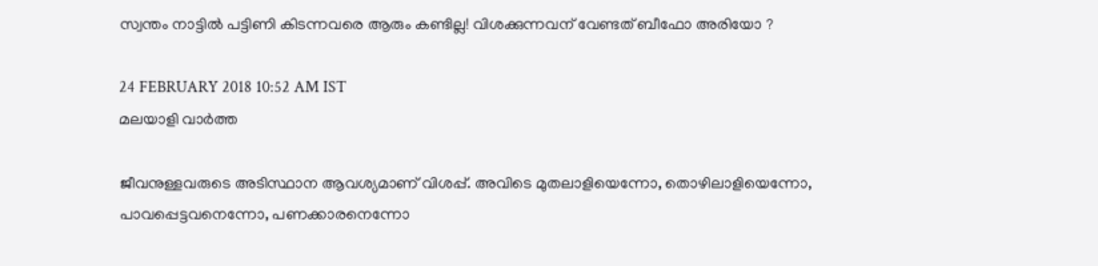സ്വന്തം നാട്ടിൽ പട്ടിണി കിടന്നവരെ ആരും കണ്ടില്ല! വിശക്കുന്നവന് വേണ്ടത് ബീഫോ അരിയോ ?

24 FEBRUARY 2018 10:52 AM IST
മലയാളി വാര്‍ത്ത

ജീവനുള്ളവരുടെ അടിസ്ഥാന ആവശ്യമാണ് വിശപ്പ്. അവിടെ മുതലാളിയെന്നോ, തൊഴിലാളിയെന്നോ, പാവപ്പെട്ടവനെന്നോ, പണക്കാരനെന്നോ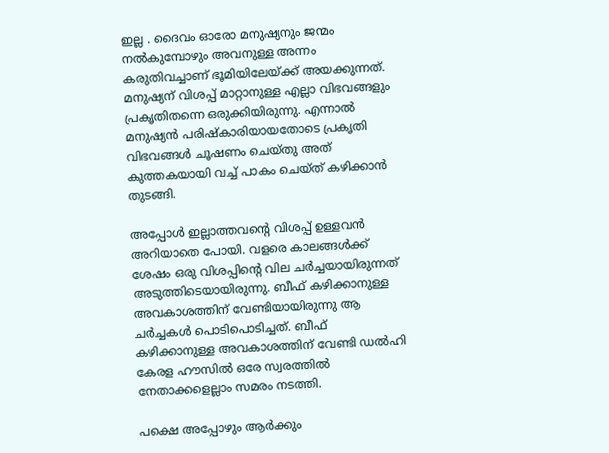ഇല്ല . ദൈവം ഓരോ മനുഷ്യനും ജന്മം നൽകുമ്പോഴും അവനുള്ള അന്നം കരുതിവച്ചാണ് ഭൂമിയിലേയ്ക്ക് അയക്കുന്നത്. മനുഷ്യന് വിശപ്പ് മാറ്റാനുള്ള എല്ലാ വിഭവങ്ങളും പ്രകൃതിതന്നെ ഒരുക്കിയിരുന്നു. എന്നാൽ മനുഷ്യൻ പരിഷ്കാരിയായതോടെ പ്രകൃതി വിഭവങ്ങൾ ചൂഷണം ചെയ്തു അത് കുത്തകയായി വച്ച് പാകം ചെയ്ത് കഴിക്കാൻ തുടങ്ങി.

അപ്പോൾ ഇല്ലാത്തവന്റെ വിശപ്പ് ഉള്ളവൻ അറിയാതെ പോയി. വളരെ കാലങ്ങൾക്ക് ശേഷം ഒരു വിശപ്പിന്റെ വില ചർച്ചയായിരുന്നത് അടുത്തിടെയായിരുന്നു. ബീഫ് കഴിക്കാനുള്ള അവകാശത്തിന് വേണ്ടിയായിരുന്നു ആ ചർച്ചകൾ പൊടിപൊടിച്ചത്. ബീഫ് കഴിക്കാനുള്ള അവകാശത്തിന് വേണ്ടി ഡൽഹി കേരള ഹൗസിൽ ഒരേ സ്വരത്തിൽ നേതാക്കളെല്ലാം സമരം നടത്തി.

പക്ഷെ അപ്പോഴും ആർക്കും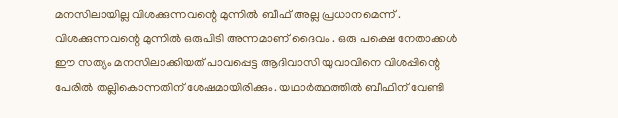മനസിലായില്ല വിശക്കുന്നവന്റെ മുന്നിൽ ബീഫ് അല്ല പ്രധാനമെന്ന് . വിശക്കുന്നവന്റെ മുന്നിൽ ഒരുപിടി അന്നമാണ് ദൈവം . ഒരു പക്ഷെ നേതാക്കൾ ഈ സത്യം മനസിലാക്കിയത് പാവപ്പെട്ട ആദിവാസി യുവാവിനെ വിശപ്പിന്റെ പേരിൽ തല്ലികൊന്നതിന് ശേഷമായിരിക്കും. യഥാർത്ഥത്തിൽ ബീഫിന് വേണ്ടി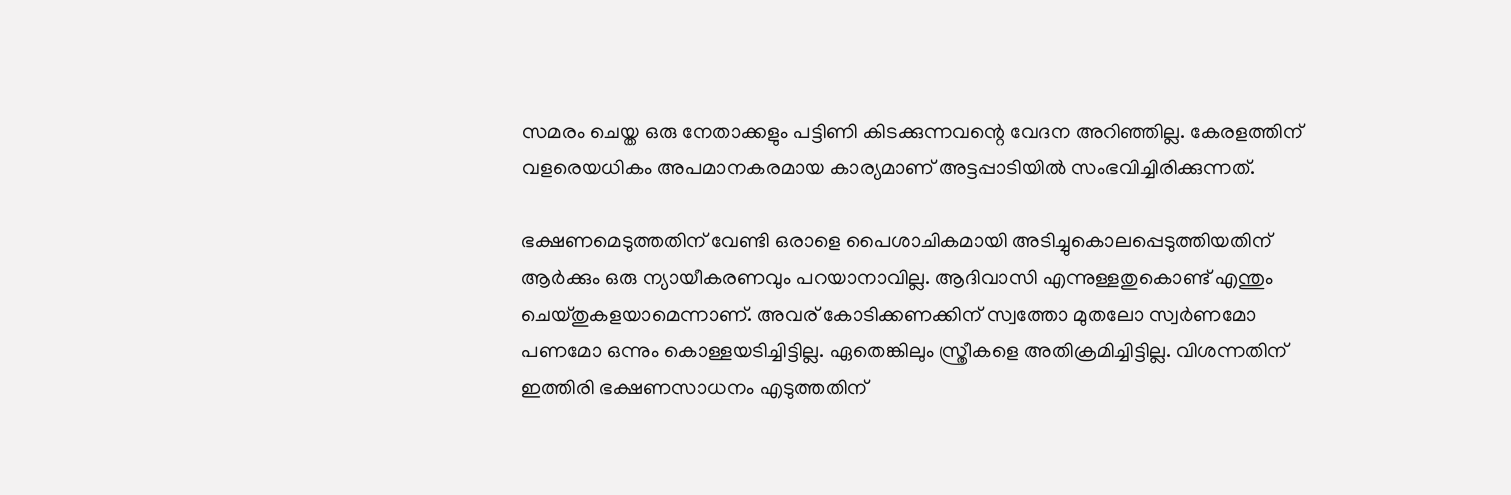സമരം ചെയ്ത ഒരു നേതാക്കളും പട്ടിണി കിടക്കുന്നവന്റെ വേദന അറിഞ്ഞില്ല. കേരളത്തിന് വളരെയധികം അപമാനകരമായ കാര്യമാണ് അട്ടപ്പാടിയില്‍ സംഭവിച്ചിരിക്കുന്നത്.

ഭക്ഷണമെടുത്തതിന് വേണ്ടി ഒരാളെ പൈശാചികമായി അടിച്ചുകൊലപ്പെടുത്തിയതിന് ആര്‍ക്കും ഒരു ന്യായീകരണവും പറയാനാവില്ല. ആദിവാസി എന്നുള്ളതുകൊണ്ട് എന്തും ചെയ്തുകളയാമെന്നാണ്. അവര് കോടിക്കണക്കിന് സ്വത്തോ മുതലോ സ്വര്‍ണമോ പണമോ ഒന്നും കൊള്ളയടിച്ചിട്ടില്ല. ഏതെങ്കിലും സ്ത്രീകളെ അതിക്രമിച്ചിട്ടില്ല. വിശന്നതിന് ഇത്തിരി ഭക്ഷണസാധനം എടുത്തതിന്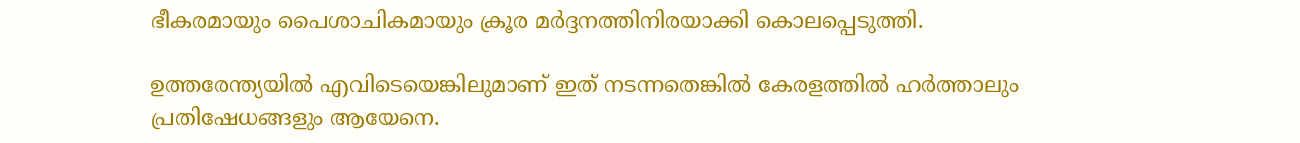ഭീകരമായും പൈശാചികമായും ക്രൂര മർദ്ദനത്തിനിരയാക്കി കൊലപ്പെടുത്തി.

ഉത്തരേന്ത്യയില്‍ എവിടെയെങ്കിലുമാണ് ഇത് നടന്നതെങ്കില്‍ കേരളത്തില്‍ ഹര്‍ത്താലും പ്രതിഷേധങ്ങളും ആയേനെ.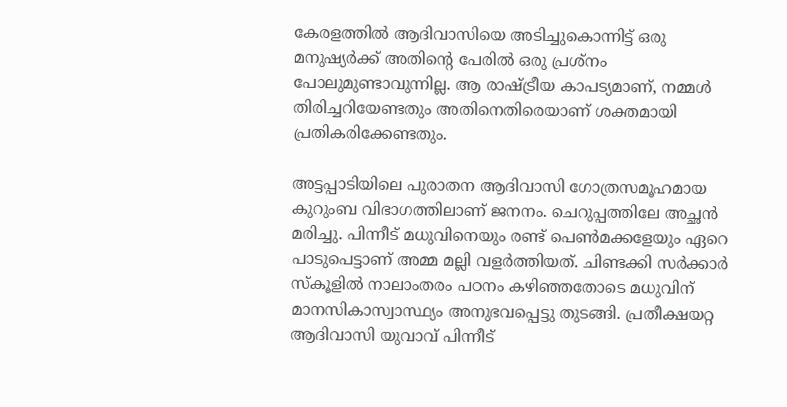കേരളത്തില്‍ ആദിവാസിയെ അടിച്ചുകൊന്നിട്ട് ഒരു മനുഷ്യര്‍ക്ക് അതിന്റെ പേരില്‍ ഒരു പ്രശ്‌നം പോലുമുണ്ടാവുന്നില്ല. ആ രാഷ്ട്രീയ കാപട്യമാണ്, നമ്മള്‍ തിരിച്ചറിയേണ്ടതും അതിനെതിരെയാണ് ശക്തമായി പ്രതികരിക്കേണ്ടതും.

അട്ടപ്പാടിയിലെ പുരാതന ആദിവാസി ഗോത്രസമൂഹമായ കുറുംബ വിഭാഗത്തിലാണ് ജനനം. ചെറുപ്പത്തിലേ അച്ഛന്‍ മരിച്ചു. പിന്നീട് മധുവിനെയും രണ്ട് പെണ്‍മക്കളേയും ഏറെ പാടുപെട്ടാണ് അമ്മ മല്ലി വളര്‍ത്തിയത്. ചിണ്ടക്കി സര്‍ക്കാര്‍ സ്കൂളില്‍ നാലാംതരം പഠനം കഴിഞ്ഞതോടെ മധുവിന് മാനസികാസ്വാസ്ഥ്യം അനുഭവപ്പെട്ടു തുടങ്ങി. പ്രതീക്ഷയറ്റ ആദിവാസി യുവാവ് പിന്നീട്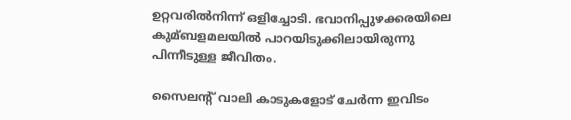ഉറ്റവരില്‍നിന്ന് ഒളിച്ചോടി. ഭവാനിപ്പുഴക്കരയിലെ കുമ്ബളമലയില്‍ പാറയിടുക്കിലായിരുന്നു പിന്നീടുള്ള ജീവിതം.

സൈലന്‍റ് വാലി കാടുകളോട് ചേര്‍ന്ന ഇവിടം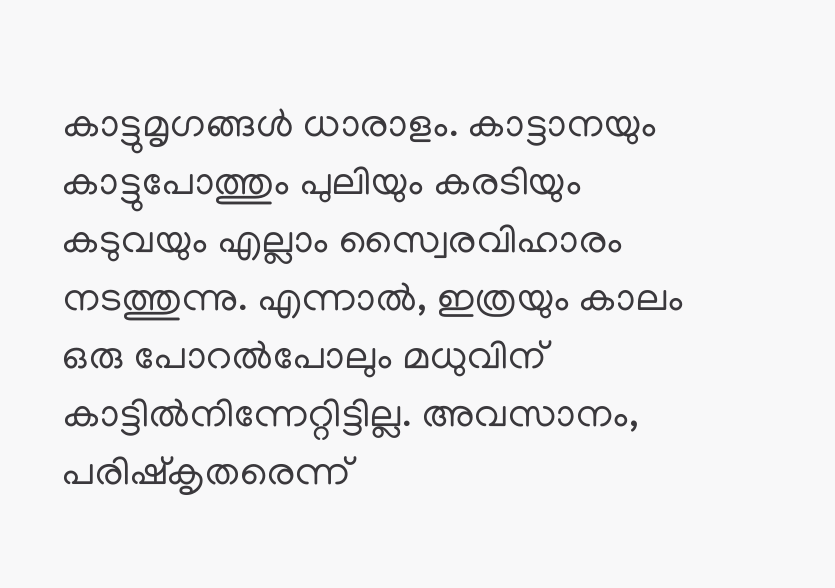കാട്ടുമൃഗങ്ങള്‍ ധാരാളം. കാട്ടാനയും കാട്ടുപോത്തും പുലിയും കരടിയും കടുവയും എല്ലാം സ്വൈരവിഹാരം നടത്തുന്നു. എന്നാല്‍, ഇത്രയും കാലം ഒരു പോറല്‍പോലും മധുവിന് കാട്ടില്‍നിന്നേറ്റിട്ടില്ല. അവസാനം, പരിഷ്കൃതരെന്ന്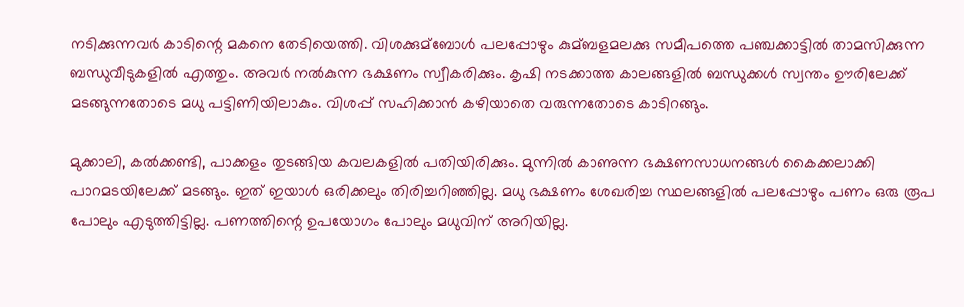നടിക്കുന്നവര്‍ കാടിന്റെ മകനെ തേടിയെത്തി. വിശക്കുമ്ബോള്‍ പലപ്പോഴും കുമ്ബളമലക്കു സമീപത്തെ പഞ്ചക്കാട്ടില്‍ താമസിക്കുന്ന ബന്ധുവീടുകളില്‍ എത്തും. അവര്‍ നല്‍കുന്ന ഭക്ഷണം സ്വീകരിക്കും. കൃഷി നടക്കാത്ത കാലങ്ങളില്‍ ബന്ധുക്കള്‍ സ്വന്തം ഊരിലേക്ക് മടങ്ങുന്നതോടെ മധു പട്ടിണിയിലാകും. വിശപ്പ് സഹിക്കാന്‍ കഴിയാതെ വരുന്നതോടെ കാടിറങ്ങും.

മുക്കാലി, കല്‍ക്കണ്ടി, പാക്കളം തുടങ്ങിയ കവലകളില്‍ പതിയിരിക്കും. മുന്നില്‍ കാണുന്ന ഭക്ഷണസാധനങ്ങള്‍ കൈക്കലാക്കി പാറമടയിലേക്ക് മടങ്ങും. ഇത് ഇയാള്‍ ഒരിക്കലും തിരിച്ചറിഞ്ഞില്ല. മധു ഭക്ഷണം ശേഖരിച്ച സ്ഥലങ്ങളില്‍ പലപ്പോഴും പണം ഒരു രൂപ പോലും എടുത്തിട്ടില്ല. പണത്തിന്റെ ഉപയോഗം പോലും മധുവിന് അറിയില്ല.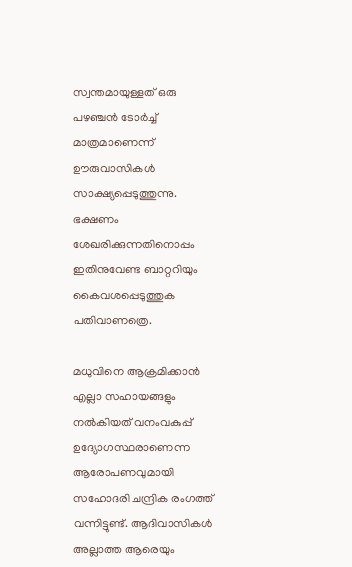സ്വന്തമായുള്ളത് ഒരു പഴഞ്ചന്‍ ടോര്‍ച്ച്‌ മാത്രമാണെന്ന് ഊരുവാസികള്‍ സാക്ഷ്യപ്പെടുത്തുന്നു. ഭക്ഷണം ശേഖരിക്കുന്നതിനൊപ്പം ഇതിനുവേണ്ട ബാറ്ററിയും കൈവശപ്പെടുത്തുക പതിവാണത്രെ.

മധുവിനെ ആക്രമിക്കാൻ എല്ലാ സഹായങ്ങളും നൽകിയത് വനംവകുപ്പ് ഉദ്യോഗസ്ഥരാണെന്ന ആരോപണവുമായി സഹോദരി ചന്ദ്രിക രംഗത്ത് വന്നിട്ടുണ്ട്. ആദിവാസികൾ അല്ലാത്ത ആരെയും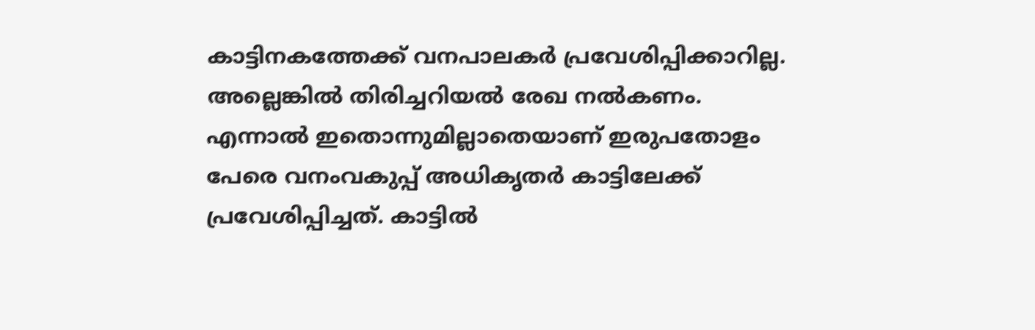കാട്ടിനകത്തേക്ക് വനപാലകർ പ്രവേശിപ്പിക്കാറില്ല. അല്ലെങ്കിൽ തിരിച്ചറിയൽ രേഖ നൽകണം. എന്നാൽ ഇതൊന്നുമില്ലാതെയാണ് ഇരുപതോളം പേരെ വനംവകുപ്പ് അധികൃതർ കാട്ടിലേക്ക് പ്രവേശിപ്പിച്ചത്. കാട്ടിൽ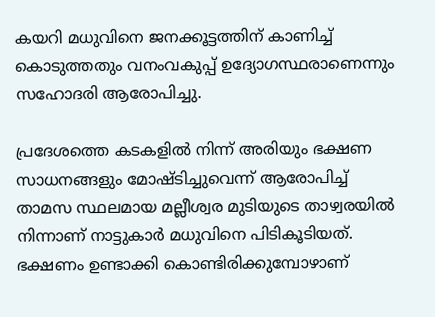കയറി മധുവിനെ ജനക്കൂട്ടത്തിന് കാണിച്ച് കൊടുത്തതും വനംവകുപ്പ് ഉദ്യോഗസ്ഥരാണെന്നും സഹോദരി ആരോപിച്ചു.

പ്രദേശത്തെ കടകളിൽ നിന്ന് അരിയും ഭക്ഷണ സാധനങ്ങളും മോഷ്ടിച്ചുവെന്ന് ആരോപിച്ച് താമസ സ്ഥലമായ മല്ലീശ്വര മുടിയുടെ താഴ്വരയിൽ നിന്നാണ് നാട്ടുകാർ മധുവിനെ പിടികൂടിയത്. ഭക്ഷണം ഉണ്ടാക്കി കൊണ്ടിരിക്കുമ്പോഴാണ്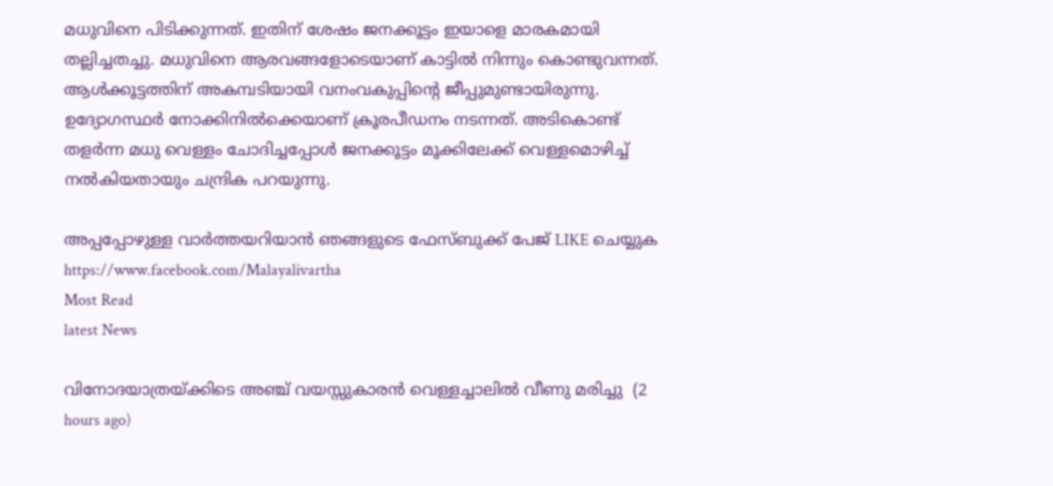മധുവിനെ പിടിക്കുന്നത്. ഇതിന് ശേഷം ജനക്കൂട്ടം ഇയാളെ മാരകമായി തല്ലിച്ചതച്ചു. മധുവിനെ ആരവങ്ങളോടെയാണ് കാട്ടിൽ നിന്നും കൊണ്ടുവന്നത്. ആൾക്കൂട്ടത്തിന് അകമ്പടിയായി വനംവകുപ്പിന്റെ ജീപ്പുമുണ്ടായിരുന്നു. ഉദ്യോഗസ്ഥർ നോക്കിനിൽക്കെയാണ് ക്രൂരപീഡനം നടന്നത്. അടികൊണ്ട് തളർന്ന മധു വെള്ളം ചോദിച്ചപ്പോൾ ജനക്കൂട്ടം മൂക്കിലേക്ക് വെള്ളമൊഴിച്ച് നൽകിയതായും ചന്ദ്രിക പറയുന്നു.

അപ്പപ്പോഴുള്ള വാര്‍ത്തയറിയാന്‍ ഞങ്ങളുടെ ഫേസ്‌ബുക്ക്‌ പേജ് LIKE ചെയ്യുക
https://www.facebook.com/Malayalivartha
Most Read
latest News

വിനോദയാത്രയ്ക്കിടെ അഞ്ച് വയസ്സുകാരന്‍ വെള്ളച്ചാലില്‍ വീണു മരിച്ചു  (2 hours ago)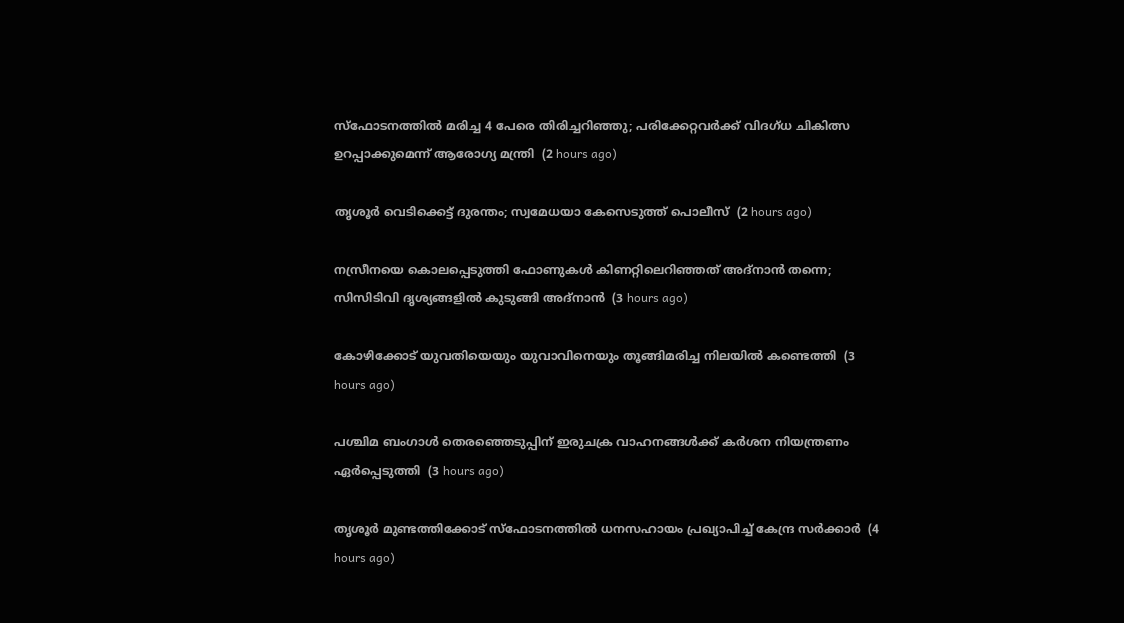സ്‌ഫോടനത്തില്‍ മരിച്ച 4 പേരെ തിരിച്ചറിഞ്ഞു; പരിക്കേറ്റവര്‍ക്ക് വിദഗ്ധ ചികിത്സ ഉറപ്പാക്കുമെന്ന് ആരോഗ്യ മന്ത്രി  (2 hours ago)

തൃശൂര്‍ വെടിക്കെട്ട് ദുരന്തം; സ്വമേധയാ കേസെടുത്ത് പൊലീസ്  (2 hours ago)

നസ്രീനയെ കൊലപ്പെടുത്തി ഫോണുകള്‍ കിണറ്റിലെറിഞ്ഞത് അദ്‌നാന്‍ തന്നെ; സിസിടിവി ദൃശ്യങ്ങളില്‍ കുടുങ്ങി അദ്‌നാന്‍  (3 hours ago)

കോഴിക്കോട് യുവതിയെയും യുവാവിനെയും തൂങ്ങിമരിച്ച നിലയില്‍ കണ്ടെത്തി  (3 hours ago)

പശ്ചിമ ബംഗാള്‍ തെരഞ്ഞെടുപ്പിന് ഇരുചക്ര വാഹനങ്ങള്‍ക്ക് കര്‍ശന നിയന്ത്രണം ഏര്‍പ്പെടുത്തി  (3 hours ago)

തൃശൂര്‍ മുണ്ടത്തിക്കോട് സ്‌ഫോടനത്തില്‍ ധനസഹായം പ്രഖ്യാപിച്ച് കേന്ദ്ര സര്‍ക്കാര്‍  (4 hours ago)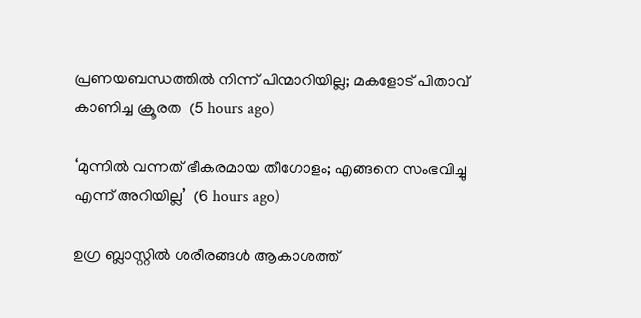പ്രണയബന്ധത്തില്‍ നിന്ന് പിന്മാറിയില്ല; മകളോട് പിതാവ് കാണിച്ച ക്രൂരത  (5 hours ago)

‘മുന്നിൽ വന്നത് ഭീകരമായ തീഗോളം; എങ്ങനെ സംഭവിച്ചു എന്ന് അറിയില്ല’  (6 hours ago)

ഉഗ്ര ബ്ലാസ്റ്റിൽ ശരീരങ്ങൾ ആകാശത്ത്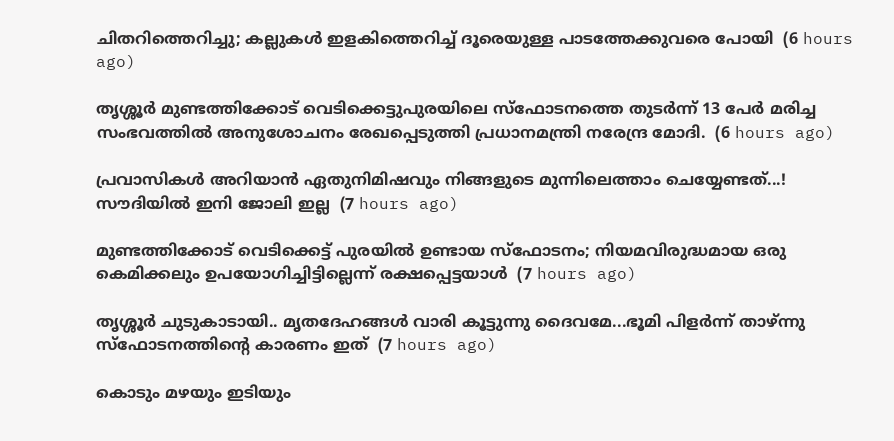ചിതറിത്തെറിച്ചു; കല്ലുകൾ ഇളകിത്തെറിച്ച് ദൂരെയുള്ള പാടത്തേക്കുവരെ പോയി  (6 hours ago)

തൃശ്ശൂർ മുണ്ടത്തിക്കോട് വെടിക്കെട്ടുപുരയിലെ സ്ഫോടനത്തെ തുടർന്ന് 13 പേർ മരിച്ച സംഭവത്തിൽ അനുശോചനം രേഖപ്പെടുത്തി പ്രധാനമന്ത്രി നരേന്ദ്ര മോദി.  (6 hours ago)

പ്രവാസികൾ അറിയാൻ ഏതുനിമിഷവും നിങ്ങളുടെ മുന്നിലെത്താം ചെയ്യേണ്ടത്...! സൗദിയിൽ ഇനി ജോലി ഇല്ല  (7 hours ago)

മുണ്ടത്തിക്കോട് വെടിക്കെട്ട് പുരയില്‍ ഉണ്ടായ സ്‌ഫോടനം; നിയമവിരുദ്ധമായ ഒരു കെമിക്കലും ഉപയോഗിച്ചിട്ടില്ലെന്ന് രക്ഷപ്പെട്ടയാള്‍  (7 hours ago)

തൃശ്ശൂര്‍ ചുടുകാടായി.. മൃതദേഹങ്ങൾ വാരി കൂട്ടുന്നു ദൈവമേ...ഭൂമി പിളർന്ന് താഴ്ന്നു സ്ഫോടനത്തിന്റെ കാരണം ഇത്  (7 hours ago)

കൊടും മഴയും ഇടിയും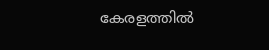കേരളത്തിൽ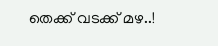തെക്ക് വടക്ക് മഴ..!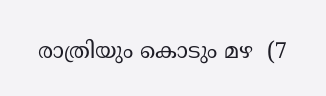രാത്രിയും കൊടും മഴ  (7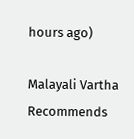hours ago)

Malayali Vartha Recommends